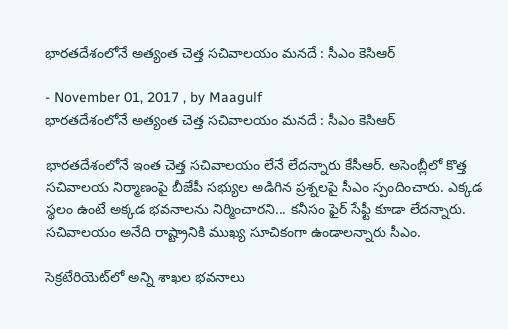భారతదేశంలోనే అత్యంత చెత్త సచివాలయం మనదే : సీఎం కెసిఆర్

- November 01, 2017 , by Maagulf
భారతదేశంలోనే అత్యంత చెత్త సచివాలయం మనదే : సీఎం కెసిఆర్

భారతదేశంలోనే ఇంత చెత్త సచివాలయం లేనే లేదన్నారు కేసీఆర్‌. అసెంబ్లీలో కొత్త సచివాలయ నిర్మాణంపై బీజేపీ సభ్యుల అడిగిన ప్రశ్నలపై సీఎం స్పందించారు. ఎక్కడ స్థలం ఉంటే అక్కడ భవనాలను నిర్మించారని... కనీసం ఫైర్‌ సేఫ్టీ కూడా లేదన్నారు. సచివాలయం అనేది రాష్ట్రానికి ముఖ్య సూచికంగా ఉండాలన్నారు సీఎం.

సెక్రటేరియెట్‌లో అన్ని శాఖల భవనాలు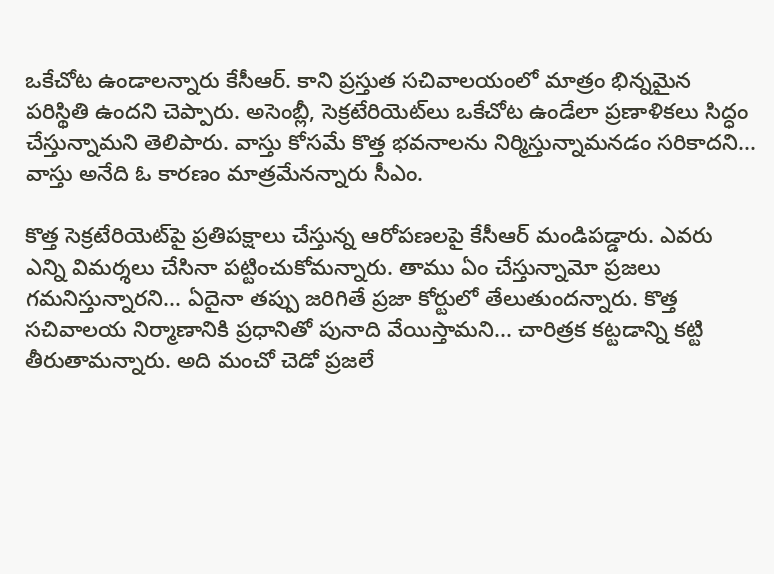ఒకేచోట ఉండాలన్నారు కేసీఆర్‌. కాని ప్రస్తుత సచివాలయంలో మాత్రం భిన్నమైన పరిస్థితి ఉందని చెప్పారు. అసెంబ్లీ, సెక్రటేరియెట్‌లు ఒకేచోట ఉండేలా ప్రణాళికలు సిద్ధం చేస్తున్నామని తెలిపారు. వాస్తు కోసమే కొత్త భవనాలను నిర్మిస్తున్నామనడం సరికాదని... వాస్తు అనేది ఓ కారణం మాత్రమేనన్నారు సీఎం.

కొత్త సెక్రటేరియెట్‌పై ప్రతిపక్షాలు చేస్తున్న ఆరోపణలపై కేసీఆర్‌ మండిపడ్డారు. ఎవరు ఎన్ని విమర్శలు చేసినా పట్టించుకోమన్నారు. తాము ఏం చేస్తున్నామో ప్రజలు గమనిస్తున్నారని... ఏదైనా తప్పు జరిగితే ప్రజా కోర్టులో తేలుతుందన్నారు. కొత్త సచివాలయ నిర్మాణానికి ప్రధానితో పునాది వేయిస్తామని... చారిత్రక కట్టడాన్ని కట్టి తీరుతామన్నారు. అది మంచో చెడో ప్రజలే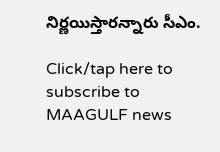నిర్ణయిస్తారన్నారు సీఎం.

Click/tap here to subscribe to MAAGULF news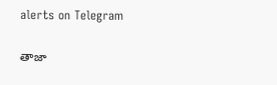alerts on Telegram

తాజా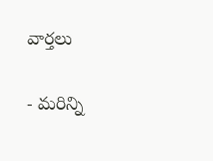వార్తలు

- మరిన్ని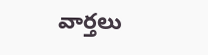వార్తలు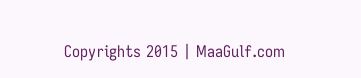Copyrights 2015 | MaaGulf.com